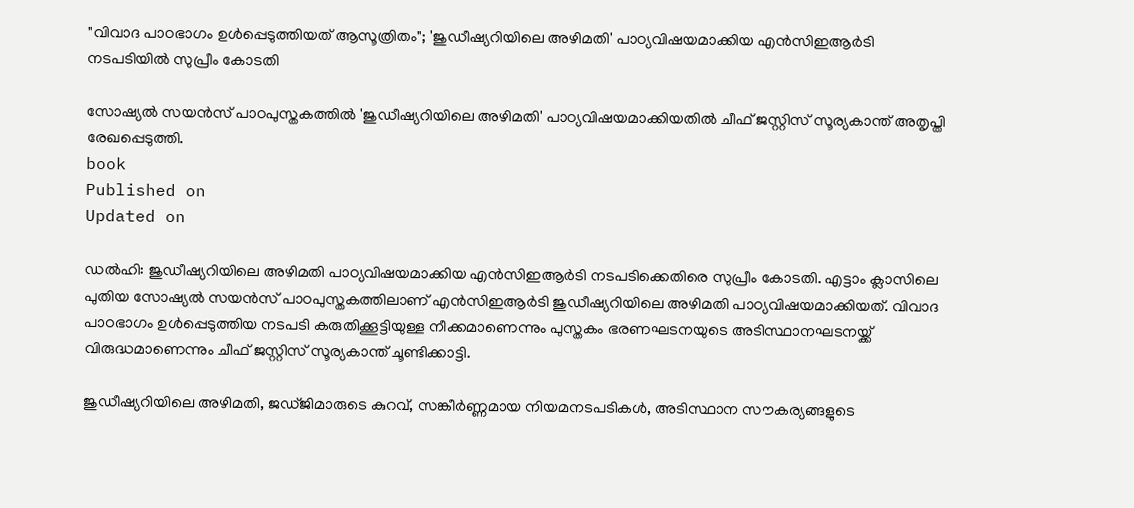"വിവാദ പാഠഭാഗം ഉള്‍പ്പെടുത്തിയത് ആസൂത്രിതം"; 'ജുഡീഷ്യറിയിലെ അഴിമതി' പാഠ്യവിഷയമാക്കിയ എൻസിഇആർടി നടപടിയിൽ സുപ്രീം കോടതി

സോഷ്യൽ സയൻസ് പാഠപുസ്തകത്തിൽ 'ജുഡീഷ്യറിയിലെ അഴിമതി' പാഠ്യവിഷയമാക്കിയതിൽ ചീഫ് ജസ്റ്റിസ് സൂര്യകാന്ത് അതൃപ്തി രേഖപ്പെടുത്തി.
book
Published on
Updated on

ഡൽഹി: ജുഡീഷ്യറിയിലെ അഴിമതി പാഠ്യവിഷയമാക്കിയ എൻസിഇആർടി നടപടിക്കെതിരെ സുപ്രീം കോടതി. എട്ടാം ക്ലാസിലെ പുതിയ സോഷ്യൽ സയൻസ് പാഠപുസ്തകത്തിലാണ് എൻസിഇആർടി ജുഡീഷ്യറിയിലെ അഴിമതി പാഠ്യവിഷയമാക്കിയത്. വിവാദ പാഠഭാഗം ഉള്‍പ്പെടുത്തിയ നടപടി കരുതിക്കൂട്ടിയുള്ള നീക്കമാണെന്നും പുസ്തകം ഭരണഘടനയുടെ അടിസ്ഥാനഘടനയ്ക്ക് വിരുദ്ധമാണെന്നും ചീഫ് ജസ്റ്റിസ് സൂര്യകാന്ത് ചൂണ്ടിക്കാട്ടി.

ജുഡീഷ്യറിയിലെ അഴിമതി, ജഡ്ജിമാരുടെ കുറവ്, സങ്കീർണ്ണമായ നിയമനടപടികൾ, അടിസ്ഥാന സൗകര്യങ്ങളുടെ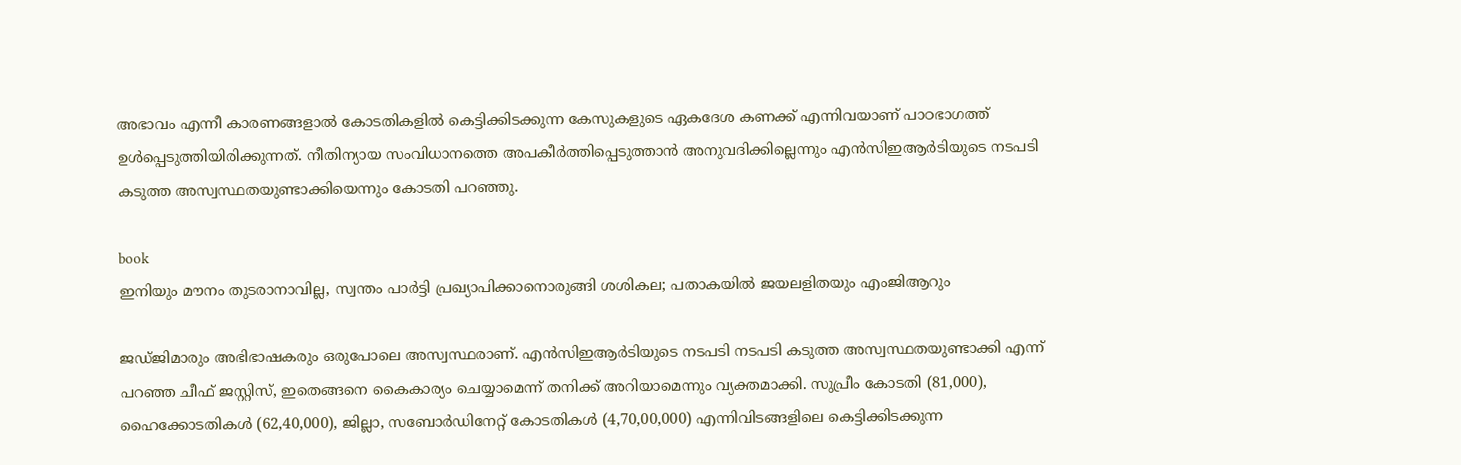അഭാവം എന്നീ കാരണങ്ങളാൽ കോടതികളിൽ കെട്ടിക്കിടക്കുന്ന കേസുകളുടെ ഏകദേശ കണക്ക് എന്നിവയാണ് പാഠഭാഗത്ത് ഉൾപ്പെടുത്തിയിരിക്കുന്നത്. നീതിന്യായ സംവിധാനത്തെ അപകീര്‍ത്തിപ്പെടുത്താന്‍ അനുവദിക്കില്ലെന്നും എൻസിഇആർടിയുടെ നടപടി കടുത്ത അസ്വസ്ഥതയുണ്ടാക്കിയെന്നും കോടതി പറഞ്ഞു.

book
ഇനിയും മൗനം തുടരാനാവില്ല, സ്വന്തം പാർട്ടി പ്രഖ്യാപിക്കാനൊരുങ്ങി ശശികല; പതാകയിൽ ജയലളിതയും എംജിആറും

ജഡ്ജിമാരും അഭിഭാഷകരും ഒരുപോലെ അസ്വസ്ഥരാണ്. എൻസിഇആർടിയുടെ നടപടി നടപടി കടുത്ത അസ്വസ്ഥതയുണ്ടാക്കി എന്ന് പറഞ്ഞ ചീഫ് ജസ്റ്റിസ്, ഇതെങ്ങനെ കൈകാര്യം ചെയ്യാമെന്ന് തനിക്ക് അറിയാമെന്നും വ്യക്തമാക്കി. സുപ്രീം കോടതി (81,000), ഹൈക്കോടതികൾ (62,40,000), ജില്ലാ, സബോർഡിനേറ്റ് കോടതികൾ (4,70,00,000) എന്നിവിടങ്ങളിലെ കെട്ടിക്കിടക്കുന്ന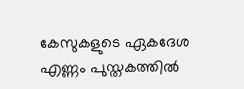കേസുകളുടെ ഏകദേശ എണ്ണം പുസ്തകത്തിൽ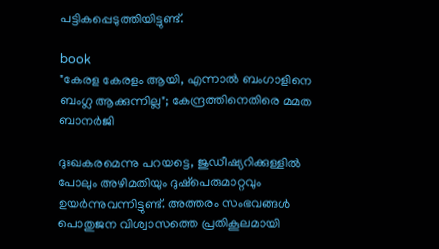പട്ടികപ്പെടുത്തിയിട്ടുണ്ട്.

book
"കേരള കേരളം ആയി, എന്നാൽ ബംഗാളിനെ ബംഗ്ല ആക്കുന്നില്ല"; കേന്ദ്രത്തിനെതിരെ മമത ബാനർജി

ദുഃഖകരമെന്നു പറയട്ടെ, ജുഡീഷ്യറിക്കുള്ളിൽ പോലും അഴിമതിയും ദുഷ്‌പെരുമാറ്റവും ഉയർന്നുവന്നിട്ടുണ്ട്. അത്തരം സംഭവങ്ങൾ പൊതുജന വിശ്വാസത്തെ പ്രതികൂലമായി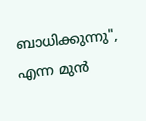ബാധിക്കുന്നു", എന്ന മുൻ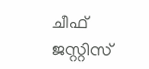ചീഫ് ജസ്റ്റിസ്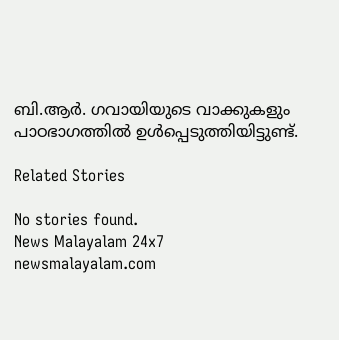ബി.ആർ. ഗവായിയുടെ വാക്കുകളും പാഠഭാഗത്തിൽ ഉൾപ്പെടുത്തിയിട്ടുണ്ട്.

Related Stories

No stories found.
News Malayalam 24x7
newsmalayalam.com